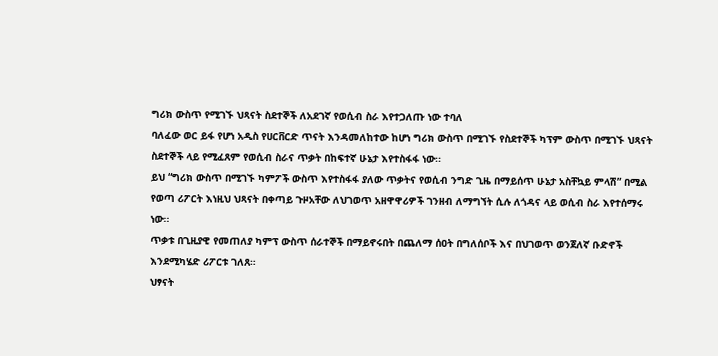ግሪክ ውስጥ የሚገኙ ህጻናት ስደተኞች ለአደገኛ የወሲብ ስራ እየተጋለጡ ነው ተባለ
ባለፈው ወር ይፋ የሆነ አዲስ የሀርቨርድ ጥናት እንዳመለከተው ከሆነ ግሪክ ውስጥ በሚገኙ የስደተኞች ካፕም ውስጥ በሚገኙ ህጻናት ስደተኞች ላይ የሚፈጸም የወሲብ ስራና ጥቃት በከፍተኛ ሁኔታ እየተስፋፋ ነው፡፡
ይህ “ግሪክ ውስጥ በሚገኙ ካምፖች ውስጥ እየተስፋፋ ያለው ጥቃትና የወሲብ ንግድ ጊዜ በማይሰጥ ሁኔታ አስቸኳይ ምላሽ” በሚል የወጣ ሪፖርት እነዚህ ህጻናት በቀጣይ ጉዞአቸው ለህገወጥ አዘዋዋሪዎች ገንዘብ ለማግኘት ሲሉ ለጎዳና ላይ ወሲብ ስራ እየተሰማሩ ነው፡፡
ጥቃቱ በጊዚያዊ የመጠለያ ካምፕ ውስጥ ሰራተኞች በማይኖሩበት በጨለማ ሰዐት በግለሰቦች እና በህገወጥ ወንጀለኛ ቡድኖች እንደሚካሄድ ሪፖርቱ ገለጸ።
ህፃናት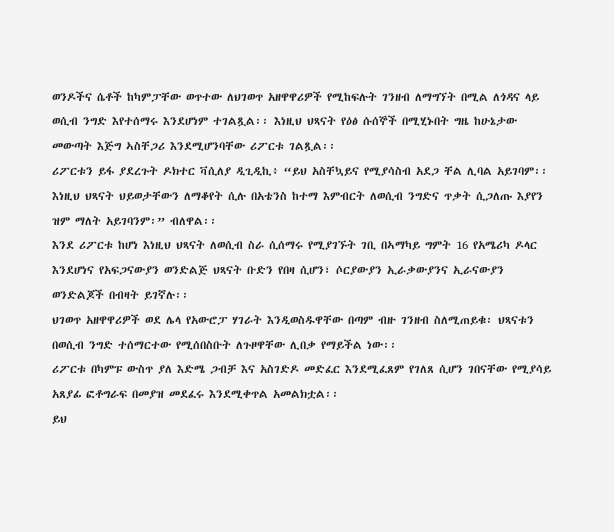ወንዶችና ሴቶች ከካምፓቸው ወጥተው ለህገወጥ አዘዋዋሪዎች የሚከፍሉት ገንዘብ ለማግኘት በሚል ለጎዳና ላይ ወሲብ ንግድ እየተሰማሩ እንደሆነም ተገልጿል፡፡ እነዚህ ህጻናት የዕፅ ሱሰኞች በሚሂኑበት ግዜ ከሁኔታው መውጣት እጅግ ኣስቸጋሪ እንደሚሆንባቸው ሪፖርቱ ገልጿል፡፡
ሪፖርቱን ይፋ ያደረጉት ዶክተር ቫሲለያ ዲጊዲኪ፥ “ይህ አስቸኳይና የሚያሳስብ አደጋ ቸል ሊባል አይገባም፡፡ እነዚህ ህጻናት ህይወታቸውን ለማቆየት ሲሉ በአቴንስ ከተማ እምብርት ለወሲብ ንግድና ጥቃት ሲጋለጡ እያየን ዝም ማለት አይገባንም፡” ብለዋል፡፡
እንደ ሪፖርቱ ከሆነ እነዚህ ህጻናት ለወሲብ ስራ ሲሰማሩ የሚያገኙት ገቢ በኣማካይ ግምት 16 የአሜሪካ ዶላር እንደሆነና የአፍጋናውያን ወንድልጅ ህጻናት ቡድን የበዛ ሲሆን፣ ሶርያውያን ኢራቃውያንና ኢራናውያን ወንድልጆች በብዛት ይገኛሉ፡፡
ህገወጥ አዘዋዋሪዎች ወደ ሌላ የአውሮፓ ሃገራት እንዲወስዱዋቸው በጣም ብዙ ገንዘብ ስለሚጠይቁ፡ ህጻናቱን በወሲብ ንግድ ተሰማርተው የሚሰበስቡት ለጉዞዋቸው ሊበቃ የማይችል ነው፡፡
ሪፖርቱ በካምፑ ውስጥ ያለ እድሜ ጋብቻ እና አስገድዶ መድፈር እንደሚፈጸም የገለጸ ሲሆን ገበናቸው የሚያሳይ አጸያፊ ፎቶግራፍ በመያዝ መደፈሩ እንደሚቀጥል አመልክቷል፡፡
ይህ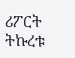ሪፖርት ትኩረቱ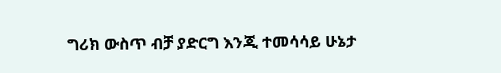ግሪክ ውስጥ ብቻ ያድርግ እንጂ ተመሳሳይ ሁኔታ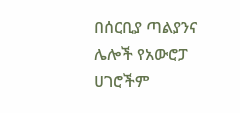በሰርቢያ ጣልያንና ሌሎች የአውሮፓ ሀገሮችም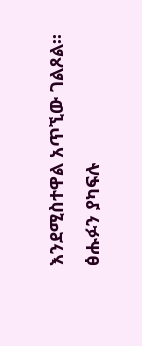እንደሚስተዋል አጥኚው ገልጾል፡፡
ፅሑፉን ያካፍሉ